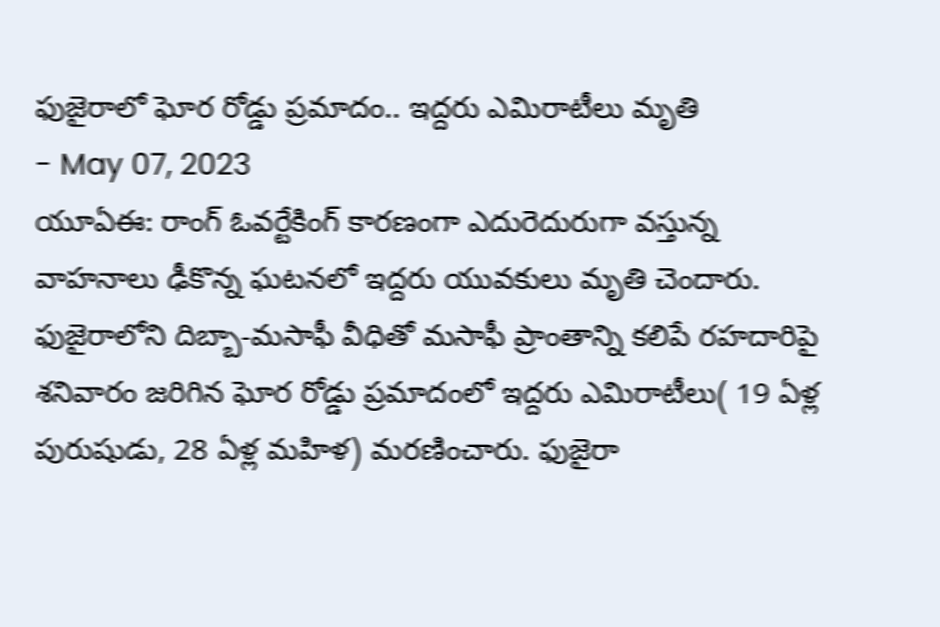ఫుజైరాలో ఘోర రోడ్డు ప్రమాదం.. ఇద్దరు ఎమిరాటీలు మృతి
- May 07, 2023
యూఏఈ: రాంగ్ ఓవర్టేకింగ్ కారణంగా ఎదురెదురుగా వస్తున్న వాహనాలు ఢీకొన్న ఘటనలో ఇద్దరు యువకులు మృతి చెందారు. ఫుజైరాలోని దిబ్బా-మసాఫీ వీధితో మసాఫీ ప్రాంతాన్ని కలిపే రహదారిపై శనివారం జరిగిన ఘోర రోడ్డు ప్రమాదంలో ఇద్దరు ఎమిరాటీలు( 19 ఏళ్ల పురుషుడు, 28 ఏళ్ల మహిళ) మరణించారు. ఫుజైరా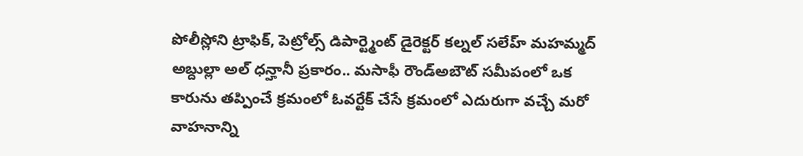పోలీస్లోని ట్రాఫిక్, పెట్రోల్స్ డిపార్ట్మెంట్ డైరెక్టర్ కల్నల్ సలేహ్ మహమ్మద్ అబ్దుల్లా అల్ ధన్హానీ ప్రకారం.. మసాఫీ రౌండ్అబౌట్ సమీపంలో ఒక కారును తప్పించే క్రమంలో ఓవర్టేక్ చేసే క్రమంలో ఎదురుగా వచ్చే మరో వాహనాన్ని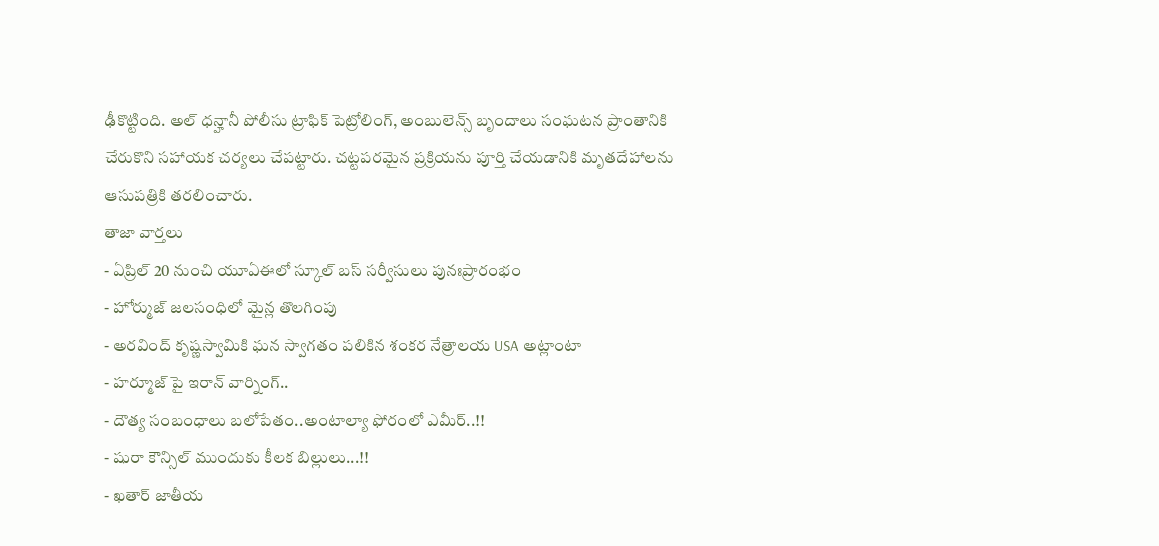ఢీకొట్టింది. అల్ ధన్హానీ పోలీసు ట్రాఫిక్ పెట్రోలింగ్, అంబులెన్స్ బృందాలు సంఘటన ప్రాంతానికి చేరుకొని సహాయక చర్యలు చేపట్టారు. చట్టపరమైన ప్రక్రియను పూర్తి చేయడానికి మృతదేహాలను ఆసుపత్రికి తరలించారు.
తాజా వార్తలు
- ఏప్రిల్ 20 నుంచి యూఏఈలో స్కూల్ బస్ సర్వీసులు పునఃప్రారంభం
- హోర్ముజ్ జలసంధిలో మైన్ల తొలగింపు
- అరవింద్ కృష్ణస్వామికి ఘన స్వాగతం పలికిన శంకర నేత్రాలయ USA అట్లాంటా
- హర్మూజ్ పై ఇరాన్ వార్నింగ్..
- దౌత్య సంబంధాలు బలోపేతం..అంటాల్యా ఫోరంలో ఎమీర్..!!
- షురా కౌన్సిల్ ముందుకు కీలక బిల్లులు...!!
- ఖతార్ జాతీయ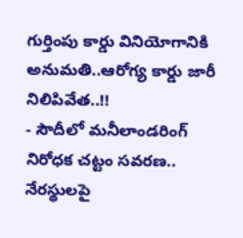గుర్తింపు కార్డు వినియోగానికి అనుమతి..ఆరోగ్య కార్డు జారీ నిలిపివేత..!!
- సౌదీలో మనీలాండరింగ్ నిరోధక చట్టం సవరణ.. నేరస్థులపై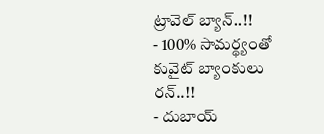ట్రావెల్ బ్యాన్..!!
- 100% సామర్థ్యంతో కువైట్ బ్యాంకులు రన్..!!
- దుబాయ్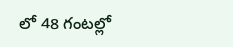లో 48 గంటల్లో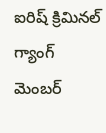ఐరిష్ క్రిమినల్ గ్యాంగ్ మెంబర్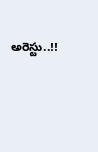అరెస్టు..!!